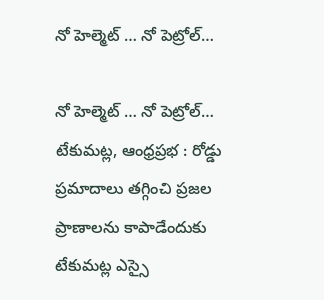నో హెల్మెట్ … నో పెట్రోల్…

నో హెల్మెట్ … నో పెట్రోల్…
టేకుమట్ల, ఆంధ్రప్రభ : రోడ్డు ప్రమాదాలు తగ్గించి ప్రజల ప్రాణాలను కాపాడేందుకు టేకుమట్ల ఎస్సై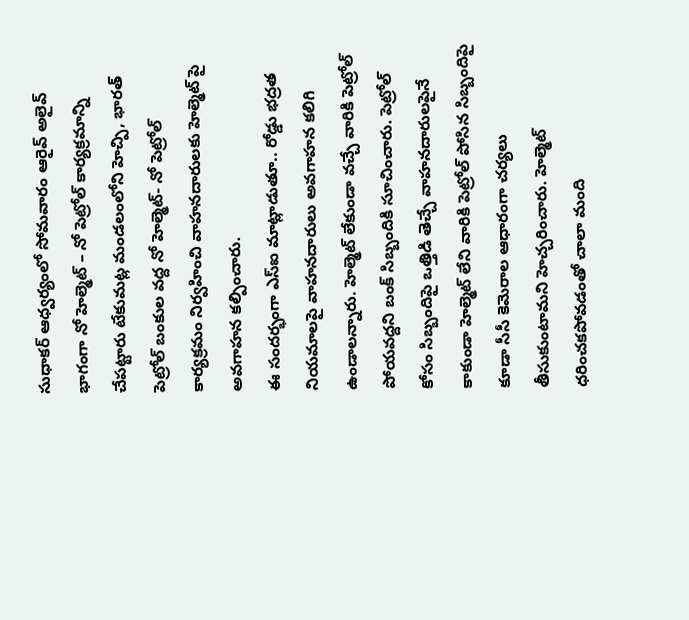సుధాకర్ ఆధ్వర్యంలో సోమవారం ఆరైవ్ అలైవ్ భాగంగా నో హెల్మెట్ – నో పెట్రోల్ కార్యక్రమాన్ని చేపట్టారు టేకుమట్ల మండలంలోని హెచ్పి, భారత్ పెట్రోల్ బంకుల వద్ద నో హెల్మెట్- నో పెట్రోల్ కార్యక్రమం నిర్వహించి వాహనదారులకు హెల్మెట్ పై అవగాహన కల్పించారు.
ఈ సందర్భంగా ఎస్ఐ మాట్లాడుతూ.. రోడ్డు భద్రత నియమాలపై వాహనదారులు అవగాహన కలిగి ఉండాలన్నారు. హెల్మెట్ లేకుండా వచ్చే వారికి పెట్రోల్ పోయవద్దని బంక్ సిబ్బందికి సూచించారు. పెట్రోల్ కోసం సిబ్బందిపై ఒత్తిడి తెచ్చే వాహనదారులపైనే కాకుండా హెల్మెట్ లేని వారికి పెట్రోల్ పోసిన సిబ్బందిపై కూడా సీసీ కెమెరాల ఆధారంగా చర్యలు తీసుకుంటామని హెచ్చరించారు. హెల్మెట్ ధరించకపోవడంతో చాలా మంది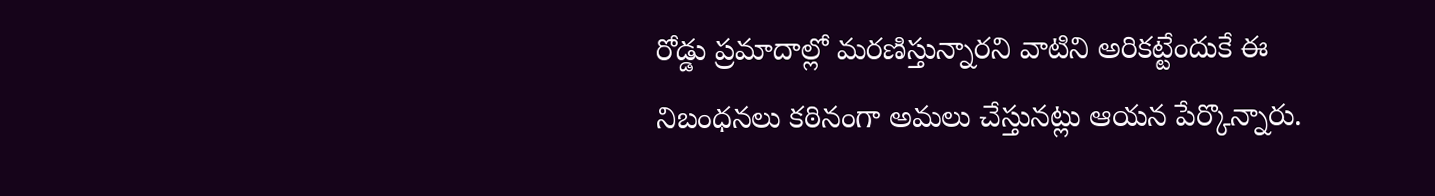రోడ్డు ప్రమాదాల్లో మరణిస్తున్నారని వాటిని అరికట్టేందుకే ఈ నిబంధనలు కఠినంగా అమలు చేస్తునట్లు ఆయన పేర్కొన్నారు.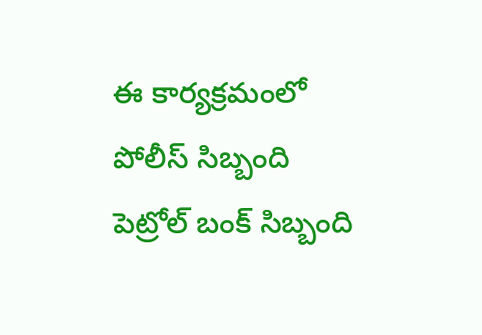ఈ కార్యక్రమంలో పోలీస్ సిబ్బంది పెట్రోల్ బంక్ సిబ్బంది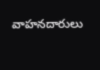వాహనదారులు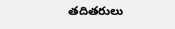తదితరులు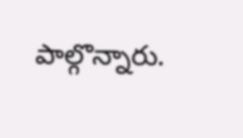పాల్గొన్నారు.